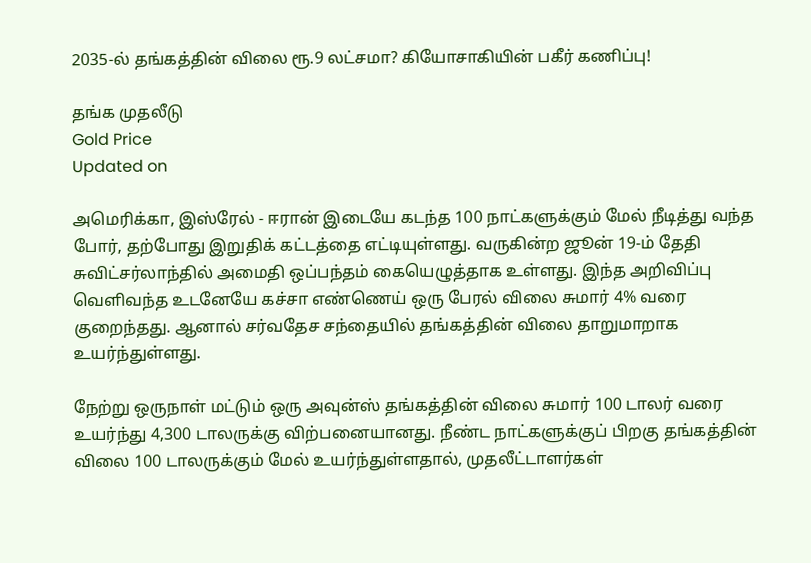2035-ல் தங்கத்தின் விலை ரூ.9 லட்சமா? கியோசாகியின் பகீர் கணிப்பு!

தங்க முதலீடு
Gold Price
Updated on

அமெரிக்கா, இஸ்ரேல் - ஈரான் இடையே கடந்த 100 நாட்களுக்கும் மேல் நீடித்து வந்த போர், தற்போது இறுதிக் கட்டத்தை எட்டியுள்ளது. வருகின்ற ஜூன் 19-ம் தேதி சுவிட்சர்லாந்தில் அமைதி ஒப்பந்தம் கையெழுத்தாக உள்ளது. இந்த அறிவிப்பு வெளிவந்த உடனேயே கச்சா எண்ணெய் ஒரு பேரல் விலை சுமார் 4% வரை குறைந்தது. ஆனால் சர்வதேச சந்தையில் தங்கத்தின் விலை தாறுமாறாக உயர்ந்துள்ளது.

நேற்று ஒருநாள் மட்டும் ஒரு அவுன்ஸ் தங்கத்தின் விலை சுமார் 100 டாலர் வரை உயர்ந்து 4,300 டாலருக்கு விற்பனையானது. நீண்ட நாட்களுக்குப் பிறகு தங்கத்தின் விலை 100 டாலருக்கும் மேல் உயர்ந்துள்ளதால், முதலீட்டாளர்கள்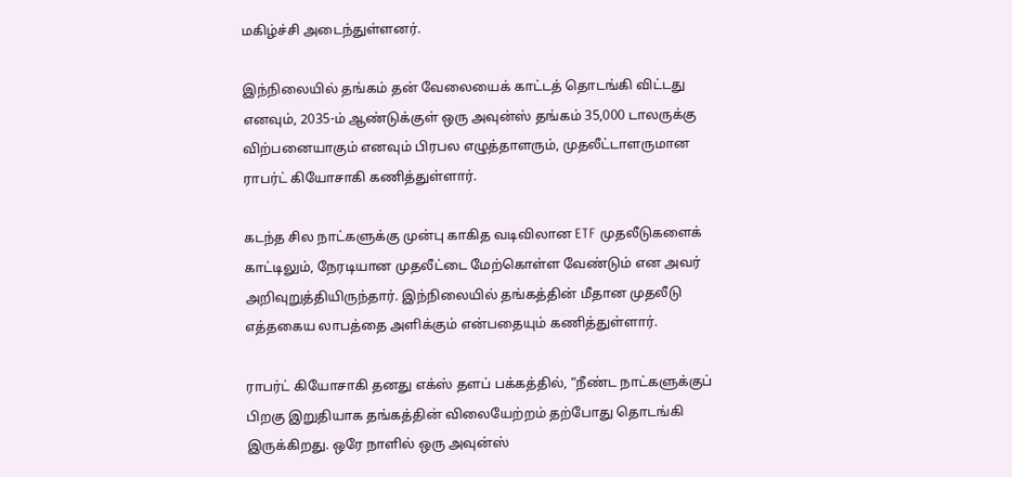மகிழ்ச்சி அடைந்துள்ளனர்.

இந்நிலையில் தங்கம் தன் வேலையைக் காட்டத் தொடங்கி விட்டது எனவும், 2035-ம் ஆண்டுக்குள் ஒரு அவுன்ஸ் தங்கம் 35,000 டாலருக்கு விற்பனையாகும் எனவும் பிரபல எழுத்தாளரும், முதலீட்டாளருமான ராபர்ட் கியோசாகி கணித்துள்ளார்.

கடந்த சில நாட்களுக்கு முன்பு காகித வடிவிலான ETF முதலீடுகளைக் காட்டிலும், நேரடியான முதலீட்டை மேற்கொள்ள வேண்டும் என அவர் அறிவுறுத்தியிருந்தார். இந்நிலையில் தங்கத்தின் மீதான முதலீடு எத்தகைய லாபத்தை அளிக்கும் என்பதையும் கணித்துள்ளார்.

ராபர்ட் கியோசாகி தனது எக்ஸ் தளப் பக்கத்தில், “நீண்ட நாட்களுக்குப் பிறகு இறுதியாக தங்கத்தின் விலையேற்றம் தற்போது தொடங்கி இருக்கிறது. ஒரே நாளில் ஒரு அவுன்ஸ்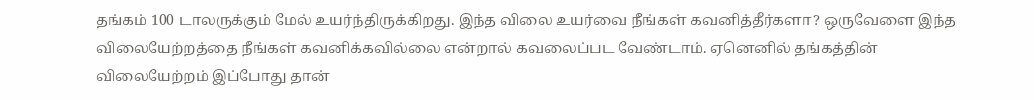தங்கம் 100 டாலருக்கும் மேல் உயர்ந்திருக்கிறது. இந்த விலை உயர்வை நீங்கள் கவனித்தீர்களா? ஒருவேளை இந்த விலையேற்றத்தை நீங்கள் கவனிக்கவில்லை என்றால் கவலைப்பட வேண்டாம். ஏனெனில் தங்கத்தின் விலையேற்றம் இப்போது தான்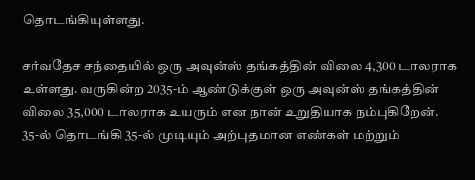தொடங்கியுள்ளது.

சர்வதேச சந்தையில் ஒரு அவுன்ஸ் தங்கத்தின் விலை 4,300 டாலராக உள்ளது. வருகின்ற 2035-ம் ஆண்டுக்குள் ஒரு அவுன்ஸ் தங்கத்தின் விலை 35,000 டாலராக உயரும் என நான் உறுதியாக நம்புகிறேன். 35-ல் தொடங்கி 35-ல் முடியும் அற்புதமான எண்கள் மற்றும்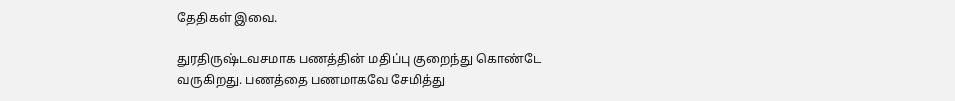தேதிகள் இவை.

துரதிருஷ்டவசமாக பணத்தின் மதிப்பு குறைந்து கொண்டே வருகிறது. பணத்தை பணமாகவே சேமித்து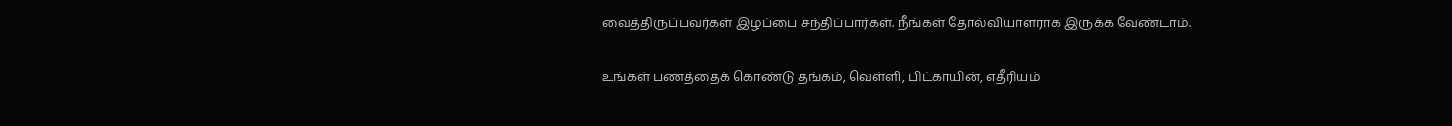வைத்திருப்பவர்கள் இழப்பை சந்திப்பார்கள். நீங்கள் தோல்வியாளராக இருக்க வேண்டாம்.

உங்கள் பணத்தைக் கொண்டு தங்கம், வெள்ளி, பிட்காயின், எதீரியம்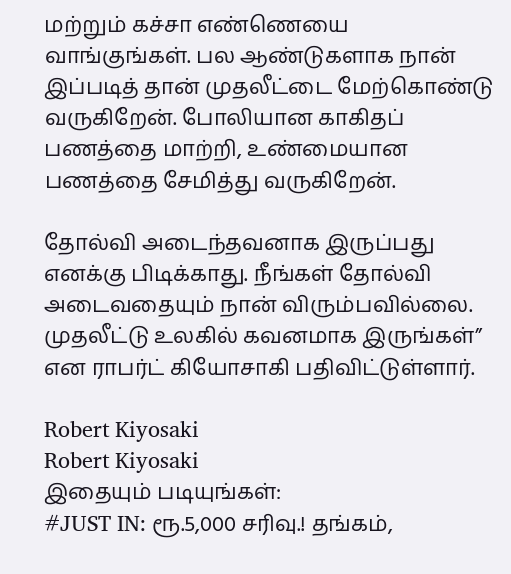மற்றும் கச்சா எண்ணெயை வாங்குங்கள். பல ஆண்டுகளாக நான் இப்படித் தான் முதலீட்டை மேற்கொண்டு வருகிறேன். போலியான காகிதப் பணத்தை மாற்றி, உண்மையான பணத்தை சேமித்து வருகிறேன்.

தோல்வி அடைந்தவனாக இருப்பது எனக்கு பிடிக்காது. நீங்கள் தோல்வி அடைவதையும் நான் விரும்பவில்லை. முதலீட்டு உலகில் கவனமாக இருங்கள்” என ராபர்ட் கியோசாகி பதிவிட்டுள்ளார்.

Robert Kiyosaki
Robert Kiyosaki
இதையும் படியுங்கள்:
#JUST IN: ரூ.5,000 சரிவு.! தங்கம்,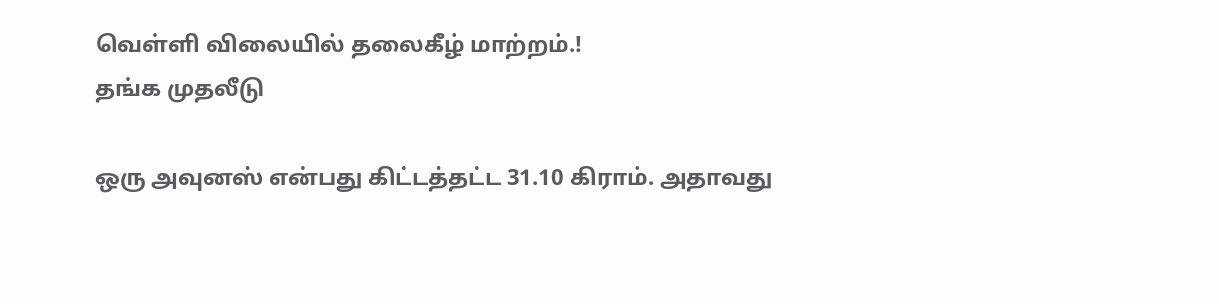வெள்ளி விலையில் தலைகீழ் மாற்றம்.!
தங்க முதலீடு

ஒரு அவுனஸ் என்பது கிட்டத்தட்ட 31.10 கிராம். அதாவது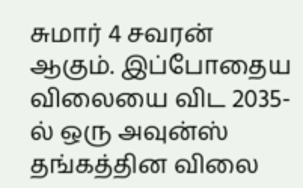சுமார் 4 சவரன் ஆகும். இப்போதைய விலையை விட 2035-ல் ஒரு அவுன்ஸ் தங்கத்தின விலை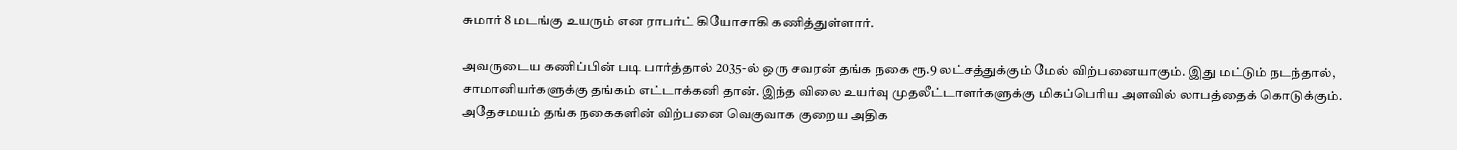சுமார் 8 மடங்கு உயரும் என ராபர்ட் கியோசாகி கணித்துள்ளார்.

அவருடைய கணிப்பின் படி பார்த்தால் 2035-ல் ஒரு சவரன் தங்க நகை ரூ.9 லட்சத்துக்கும் மேல் விற்பனையாகும். இது மட்டும் நடந்தால், சாமானியர்களுக்கு தங்கம் எட்டாக்கனி தான். இந்த விலை உயர்வு முதலீட்டாளர்களுக்கு மிகப்பெரிய அளவில் லாபத்தைக் கொடுக்கும். அதேசமயம் தங்க நகைகளின் விற்பனை வெகுவாக குறைய அதிக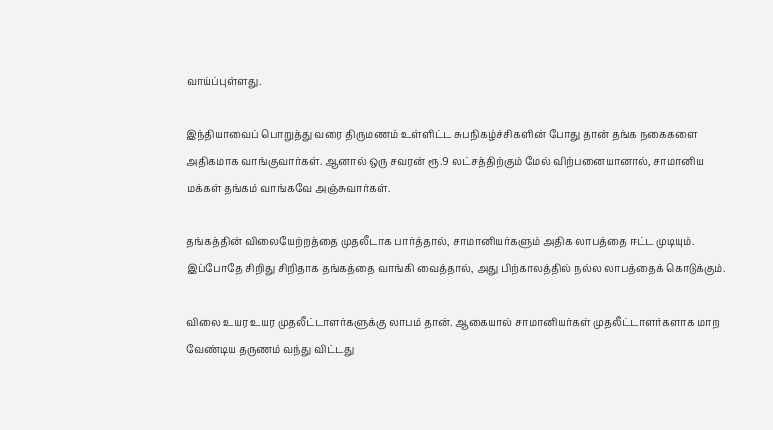வாய்ப்புள்ளது.

இந்தியாவைப் பொறுத்து வரை திருமணம் உள்ளிட்ட சுபநிகழ்ச்சிகளின் போது தான் தங்க நகைகளை அதிகமாக வாங்குவார்கள். ஆனால் ஒரு சவரன் ரூ.9 லட்சத்திற்கும் மேல் விற்பனையானால், சாமானிய மக்கள் தங்கம் வாங்கவே அஞ்சுவார்கள்.

தங்கத்தின் விலையேற்றத்தை முதலீடாக பார்த்தால், சாமானியர்களும் அதிக லாபத்தை ஈட்ட முடியும். இப்போதே சிறிது சிறிதாக தங்கத்தை வாங்கி வைத்தால், அது பிற்காலத்தில் நல்ல லாபத்தைக் கொடுக்கும்.

விலை உயர உயர முதலீட்டாளர்களுக்கு லாபம் தான். ஆகையால் சாமானியர்கள் முதலீட்டாளர்களாக மாற வேண்டிய தருணம் வந்து விட்டது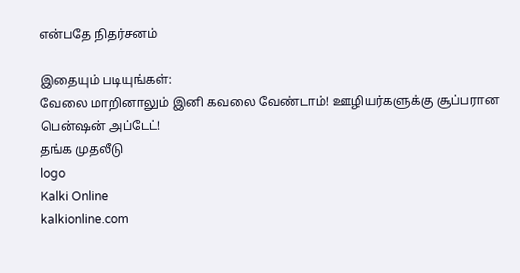என்பதே நிதர்சனம்

இதையும் படியுங்கள்:
வேலை மாறினாலும் இனி கவலை வேண்டாம்! ஊழியர்களுக்கு சூப்பரான பென்ஷன் அப்டேட்!
தங்க முதலீடு
logo
Kalki Online
kalkionline.com